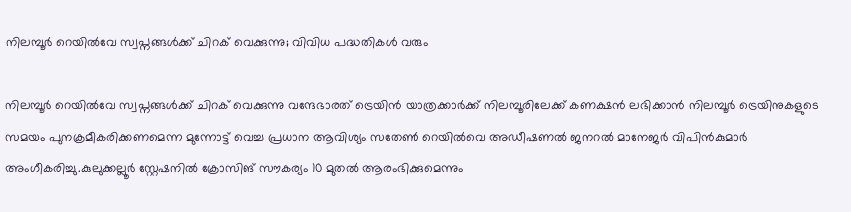നിലമ്പൂർ റെയിൽവേ സ്വപ്നങ്ങൾക്ക് ചിറക് വെക്കുന്നു; വിവിധ പദ്ധതികൾ വരും

നിലമ്പൂർ റെയിൽവേ സ്വപ്നങ്ങൾക്ക് ചിറക് വെക്കുന്നു വന്ദേഭാരത് ട്രെയിന്‍ യാത്രക്കാര്‍ക്ക് നിലമ്പൂരിലേക്ക് കണക്ഷന്‍ ലഭിക്കാന്‍ നിലമ്പൂര്‍ ട്രെയിനുകളുടെ സമയം പുനക്രമീകരിക്കണമെന്ന മുന്നോട്ട് വെച്ച പ്രധാന ആവിശ്യം സതേണ്‍ റെയില്‍വെ അഡീഷണല്‍ ജനറല്‍ മാനേജര്‍ വിപിന്‍കുമാര്‍ അംഗീകരിച്ചു.കുലുക്കല്ലൂര്‍ സ്റ്റേഷനില്‍ ക്രോസിങ് സൗകര്യം 10 മുതല്‍ ആരംഭിക്കുമെന്നും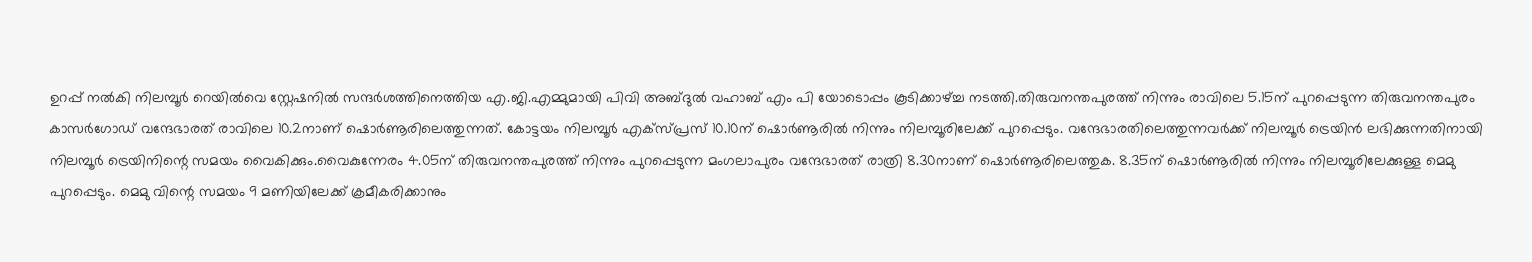ഉറപ്പ് നൽകി നിലമ്പൂര്‍ റെയില്‍വെ സ്റ്റേഷനില്‍ സന്ദര്‍ശത്തിനെത്തിയ എ.ജി.എമ്മുമായി പിവി അബ്ദുൽ വഹാബ് എം പി യോടൊപ്പം കൂടിക്കാഴ്ച്ച നടത്തി.തിരുവനന്തപുരത്ത് നിന്നും രാവിലെ 5.15ന് പുറപ്പെടുന്ന തിരുവനന്തപുരം കാസര്‍ഗോഡ് വന്ദേഭാരത് രാവിലെ 10.2നാണ് ഷൊര്‍ണൂരിലെത്തുന്നത്. കോട്ടയം നിലമ്പൂര്‍ എക്‌സ്പ്രസ് 10.10ന് ഷൊര്‍ണൂരില്‍ നിന്നും നിലമ്പൂരിലേക്ക് പുറപ്പെടും. വന്ദേഭാരതിലെത്തുന്നവര്‍ക്ക് നിലമ്പൂര്‍ ട്രെയിന്‍ ലഭിക്കുന്നതിനായി നിലമ്പൂര്‍ ട്രെയിനിന്റെ സമയം വൈകിക്കും.വൈകുന്നേരം 4.05ന് തിരുവനന്തപുരത്ത് നിന്നും പുറപ്പെടുന്ന മംഗലാപുരം വന്ദേഭാരത് രാത്രി 8.30നാണ് ഷൊര്‍ണൂരിലെത്തുക. 8.35ന് ഷൊര്‍ണൂരില്‍ നിന്നും നിലമ്പൂരിലേക്കുള്ള മെമു പുറപ്പെടും. മെമു വിന്റെ സമയം 9 മണിയിലേക്ക് ക്രമീകരിക്കാനും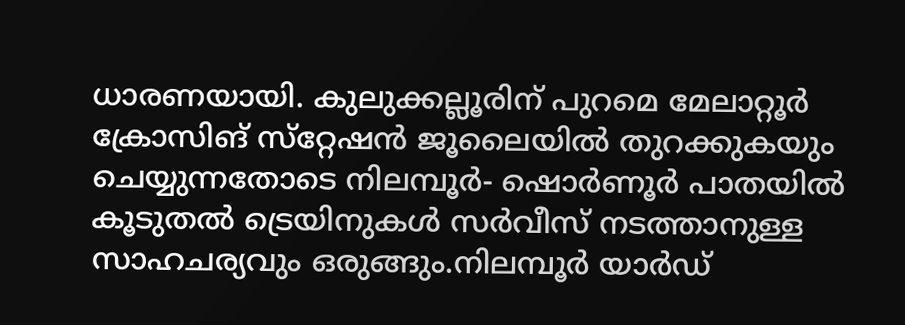ധാരണയായി. കുലുക്കല്ലൂരിന് പുറമെ മേലാറ്റൂര്‍ ക്രോസിങ് സ്‌റ്റേഷന്‍ ജൂലൈയില്‍ തുറക്കുകയും ചെയ്യുന്നതോടെ നിലമ്പൂര്‍- ഷൊര്‍ണൂര്‍ പാതയില്‍ കൂടുതല്‍ ട്രെയിനുകള്‍ സര്‍വീസ് നടത്താനുള്ള സാഹചര്യവും ഒരുങ്ങും.നിലമ്പൂര്‍ യാര്‍ഡ്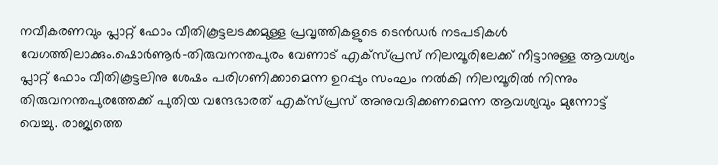നവീകരണവും പ്ലാറ്റ് ഫോം വീതികൂട്ടലടക്കമുള്ള പ്രവൃത്തികളുടെ ടെന്‍ഡര്‍ നടപടികള്‍ വേഗത്തിലാക്കും.ഷൊര്‍ണൂര്‍-തിരുവനന്തപുരം വേണാട് എക്‌സ്പ്രസ് നിലമ്പൂരിലേക്ക് നീട്ടാനുള്ള ആവശ്യം പ്ലാറ്റ് ഫോം വീതികൂട്ടലിനു ശേഷം പരിഗണിക്കാമെന്ന ഉറപ്പും സംഘം നൽകി നിലമ്പൂരില്‍ നിന്നും തിരുവനന്തപുരത്തേക്ക് പുതിയ വന്ദേഭാരത് എക്‌സ്പ്രസ് അനുവദിക്കണമെന്ന ആവശ്യവും മുന്നോട്ട് വെച്ചു. രാജ്യത്തെ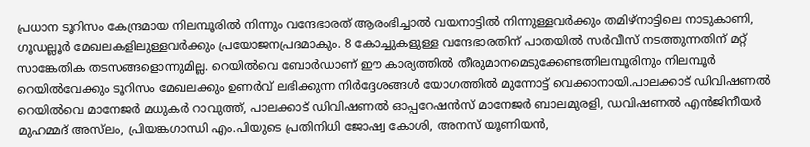പ്രധാന ടൂറിസം കേന്ദ്രമായ നിലമ്പൂരില്‍ നിന്നും വന്ദേഭാരത് ആരംഭിച്ചാല്‍ വയനാട്ടില്‍ നിന്നുള്ളവര്‍ക്കും തമിഴ്‌നാട്ടിലെ നാടുകാണി, ഗൂഡല്ലൂര്‍ മേഖലകളിലുള്ളവര്‍ക്കും പ്രയോജനപ്രദമാകും. 8 കോച്ചുകളുള്ള വന്ദേഭാരതിന് പാതയില്‍ സര്‍വീസ് നടത്തുന്നതിന് മറ്റ് സാങ്കേതിക തടസങ്ങളൊന്നുമില്ല. റെയില്‍വെ ബോര്‍ഡാണ് ഈ കാര്യത്തില്‍ തീരുമാനമെടുക്കേണ്ടത്നിലമ്പൂരിനും നിലമ്പൂർ റെയിൽവേക്കും ടൂറിസം മേഖലക്കും ഉണര്‍വ് ലഭിക്കുന്ന നിർദ്ദേശങ്ങൾ യോഗത്തിൽ മുന്നോട്ട് വെക്കാനായി.പാലക്കാട് ഡിവിഷണല്‍ റെയില്‍വെ മാനേജര്‍ മധുകര്‍ റാവുത്ത്, പാലക്കാട് ഡിവിഷണല്‍ ഓപ്പറേഷന്‍സ് മാനേജര്‍ ബാലമുരളി, ഡവിഷണല്‍ എന്‍ജിനീയര്‍ മുഹമ്മദ് അസ്‌ലം, പ്രിയങ്കഗാന്ധി എം.പിയുടെ പ്രതിനിധി ജോഷ്വ കോശി, അനസ് യൂണിയന്‍,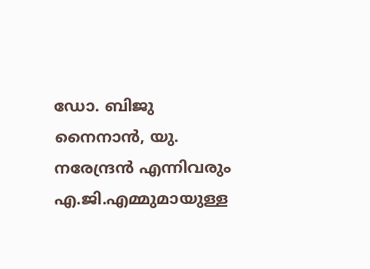ഡോ. ബിജു നൈനാന്‍, യു. നരേന്ദ്രന്‍ എന്നിവരും എ.ജി.എമ്മുമായുള്ള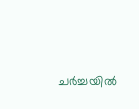ചര്‍ച്ചയില്‍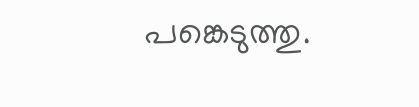പങ്കെടുത്തു.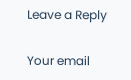Leave a Reply

Your email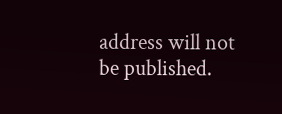address will not be published.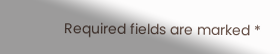Required fields are marked *